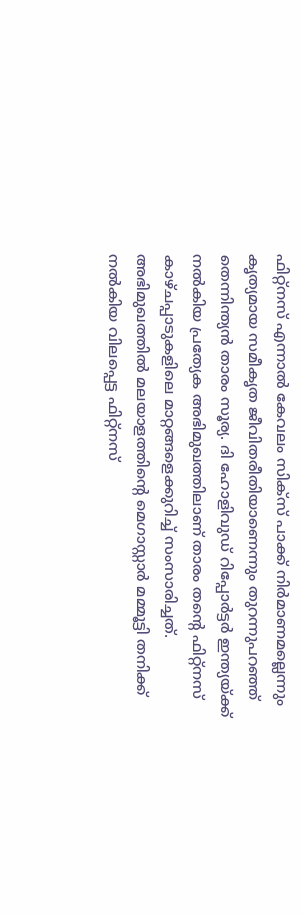ഫിറ്റ്നസ് എന്നാൽ കേവലം സിക്സ് പാക്ക് നിർമാണമല്ലെന്നും കൃത്യമായ സമീകൃത ജീവിതരീതിയാണെന്നും തുറന്നുപറഞ്ഞ് തെന്നിന്ത്യൻ താരം സൂര്യ. ദി ഹോളിവുഡ് റിപ്പോർട്ടർ ഇന്ത്യയ്ക്ക് നൽകിയ പ്രത്യേക അഭിമുഖത്തിലാണ് താരം തന്റെ ഫിറ്റ്നസ് കാഴ്ചപ്പാടുകളിലെ മാറ്റങ്ങളെക്കുറിച്ച് സംസാരിച്ചത്. അഭിമുഖത്തിൽ മലയാളത്തിന്റെ മെഗാസ്റ്റാർ മമ്മൂട്ടി തനിക്ക് നൽകിയ വിലപ്പെട്ട ഫിറ്റ്നസ്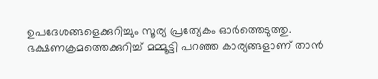ഉപദേശങ്ങളെക്കുറിച്ചും സൂര്യ പ്രത്യേകം ഓർത്തെടുത്തു.
ഭക്ഷണക്രമത്തെക്കുറിച്ച് മമ്മൂട്ടി പറഞ്ഞ കാര്യങ്ങളാണ് താൻ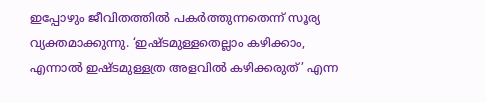ഇപ്പോഴും ജീവിതത്തിൽ പകർത്തുന്നതെന്ന് സൂര്യ വ്യക്തമാക്കുന്നു. ‘ഇഷ്ടമുള്ളതെല്ലാം കഴിക്കാം, എന്നാൽ ഇഷ്ടമുള്ളത്ര അളവിൽ കഴിക്കരുത്’ എന്ന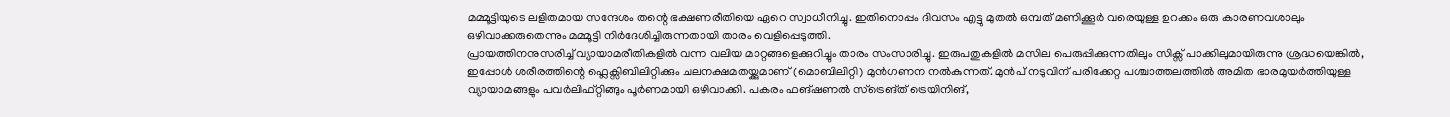മമ്മൂട്ടിയുടെ ലളിതമായ സന്ദേശം തന്റെ ഭക്ഷണരീതിയെ ഏറെ സ്വാധീനിച്ചു. ഇതിനൊപ്പം ദിവസം എട്ടു മുതൽ ഒമ്പത് മണിക്കൂർ വരെയുള്ള ഉറക്കം ഒരു കാരണവശാലും ഒഴിവാക്കരുതെന്നും മമ്മൂട്ടി നിർദേശിച്ചിരുന്നതായി താരം വെളിപ്പെടുത്തി.
പ്രായത്തിനനുസരിച്ച് വ്യായാമരീതികളിൽ വന്ന വലിയ മാറ്റങ്ങളെക്കുറിച്ചും താരം സംസാരിച്ചു. ഇരുപതുകളിൽ മസില പെരുപ്പിക്കുന്നതിലും സിക്സ് പാക്കിലുമായിരുന്നു ശ്രദ്ധയെങ്കിൽ, ഇപ്പോൾ ശരീരത്തിന്റെ ഫ്ലെക്സിബിലിറ്റിക്കും ചലനക്ഷമതയ്ക്കുമാണ് (മൊബിലിറ്റി) മുൻഗണന നൽകുന്നത്. മുൻപ് നടുവിന് പരിക്കേറ്റ പശ്ചാത്തലത്തിൽ അമിത ഭാരമുയർത്തിയുള്ള വ്യായാമങ്ങളും പവർലിഫ്റ്റിങ്ങും പൂർണമായി ഒഴിവാക്കി. പകരം ഫങ്ഷണൽ സ്ട്രെങ്ത് ട്രെയിനിങ്,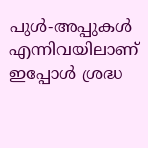പുൾ-അപ്പുകൾ എന്നിവയിലാണ് ഇപ്പോൾ ശ്രദ്ധ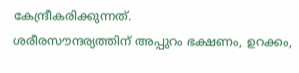കേന്ദ്രീകരിക്കുന്നത്.
ശരീരസൗന്ദര്യത്തിന് അപ്പുറം ഭക്ഷണം, ഉറക്കം,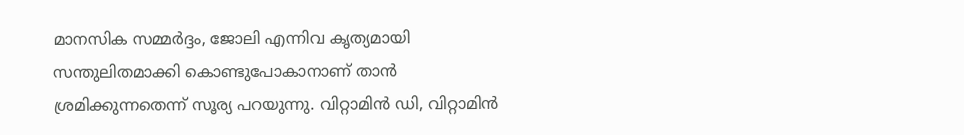മാനസിക സമ്മർദ്ദം, ജോലി എന്നിവ കൃത്യമായി സന്തുലിതമാക്കി കൊണ്ടുപോകാനാണ് താൻ ശ്രമിക്കുന്നതെന്ന് സൂര്യ പറയുന്നു. വിറ്റാമിൻ ഡി, വിറ്റാമിൻ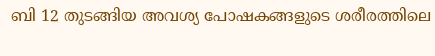ബി 12 തുടങ്ങിയ അവശ്യ പോഷകങ്ങളുടെ ശരീരത്തിലെ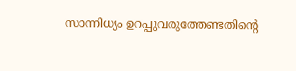സാന്നിധ്യം ഉറപ്പുവരുത്തേണ്ടതിന്റെ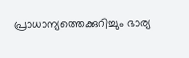പ്രാധാന്യത്തെക്കുറിച്ചും ഭാര്യ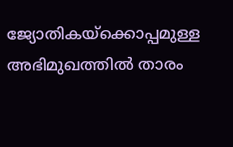ജ്യോതികയ്ക്കൊപ്പമുള്ള അഭിമുഖത്തിൽ താരം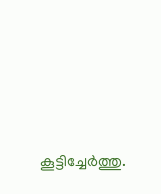കൂട്ടിച്ചേർത്തു.